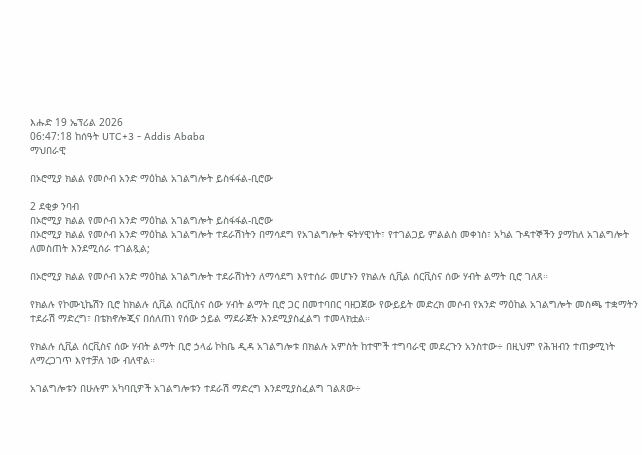እሑድ 19 ኤፕሪል 2026
06:47:18 ከሰዓት UTC+3 - Addis Ababa
ማህበራዊ

በኦሮሚያ ክልል የመሶብ አንድ ማዕከል አገልግሎት ይስፋፋል-ቢሮው

2 ደቂቃ ንባብ
በኦሮሚያ ክልል የመሶብ አንድ ማዕከል አገልግሎት ይስፋፋል-ቢሮው
በኦሮሚያ ክልል የመሶብ አንድ ማዕከል አገልግሎት ተደራሽነትን በማሳደግ የአገልግሎት ፍትሃዊነት፣ የተገልጋይ ምልልስ መቀነስ፣ አካል ጉዳተኞችን ያማከለ አገልግሎት ለመስጠት እንደሚሰራ ተገልጿል;

በኦሮሚያ ክልል የመሶብ አንድ ማዕከል አገልግሎት ተደራሽነትን ለማሳደግ እየተሰራ መሆኑን የክልሉ ሲቪል ሰርቪስና ሰው ሃብት ልማት ቢሮ ገለጸ።

የክልሉ የኮሙኒኬሽን ቢሮ ከክልሉ ሲቪል ሰርቪስና ሰው ሃብት ልማት ቢሮ ጋር በመተባበር ባዘጋጀው የውይይት መድረክ መሶብ የአንድ ማዕከል አገልግሎት መስጫ ተቋማትን ተደራሽ ማድረግ፣ በቴክኖሎጂና በሰለጠነ የሰው ኃይል ማደራጀት እንደሚያስፈልግ ተመላክቷል።

የክልሉ ሲቪል ሰርቪስና ሰው ሃብት ልማት ቢሮ ኃላፊ ኮከቤ ዲዳ አገልግሎቱ በክልሉ አምስት ከተሞች ተግባራዊ መደረጉን አንስተው÷ በዚህም የሕዝብን ተጠቃሚነት ለማረጋገጥ እየተቻለ ነው ብለዋል።

አገልግሎቱን በሁሉም አካባቢዎች አገልግሎቱን ተደራሽ ማድረግ እንደሚያስፈልግ ገልጸው÷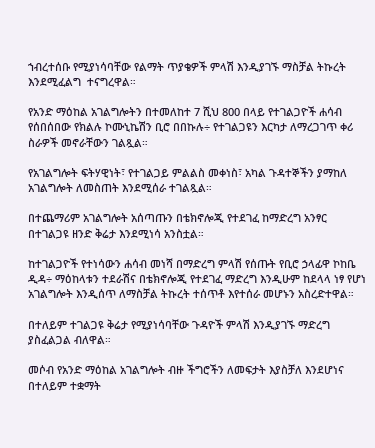ኀብረተሰቡ የሚያነሳባቸው የልማት ጥያቄዎች ምላሽ እንዲያገኙ ማስቻል ትኩረት እንደሚፈልግ  ተናግረዋል።

የአንድ ማዕከል አገልግሎትን በተመለከተ 7 ሺህ 800 በላይ የተገልጋዮች ሐሳብ የሰበሰበው የክልሉ ኮሙኒኬሽን ቢሮ በበኩሉ÷ የተገልጋዩን እርካታ ለማረጋገጥ ቀሪ ስራዎች መኖራቸውን ገልጿል።

የአገልግሎት ፍትሃዊነት፣ የተገልጋይ ምልልስ መቀነስ፣ አካል ጉዳተኞችን ያማከለ አገልግሎት ለመስጠት እንደሚሰራ ተገልጿል።

በተጨማሪም አገልግሎት አሰጣጡን በቴክኖሎጂ የተደገፈ ከማድረግ አንፃር በተገልጋዩ ዘንድ ቅሬታ እንደሚነሳ አንስቷል።

ከተገልጋዮች የተነሳውን ሐሳብ መነሻ በማድረግ ምላሽ የሰጡት የቢሮ ኃላፊዋ ኮከቤ ዲዳ÷ ማዕከላቱን ተደራሽና በቴክኖሎጂ የተደገፈ ማድረግ እንዲሁም ከደላላ ነፃ የሆነ አገልግሎት እንዲሰጥ ለማስቻል ትኩረት ተሰጥቶ እየተሰራ መሆኑን አስረድተዋል።

በተለይም ተገልጋዩ ቅሬታ የሚያነሳባቸው ጉዳዮች ምላሽ እንዲያገኙ ማድረግ ያስፈልጋል ብለዋል።

መሶብ የአንድ ማዕከል አገልግሎት ብዙ ችግሮችን ለመፍታት እያስቻለ እንደሆነና በተለይም ተቋማት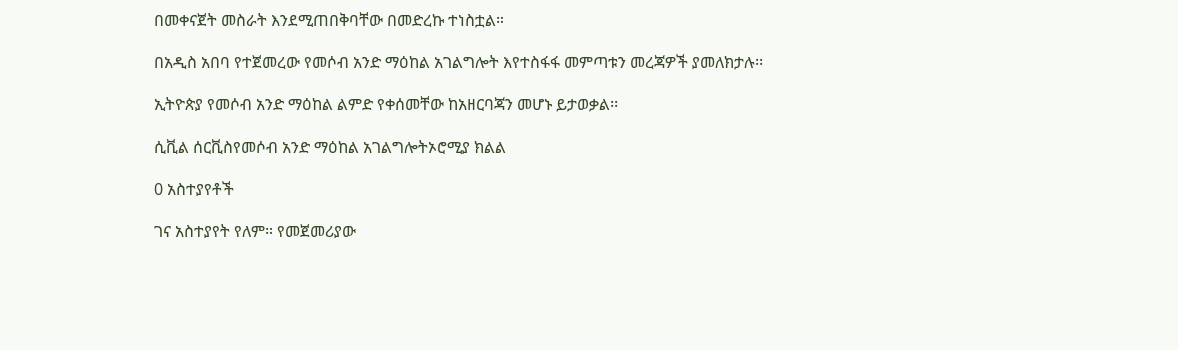በመቀናጀት መስራት እንደሚጠበቅባቸው በመድረኩ ተነስቷል።

በአዲስ አበባ የተጀመረው የመሶብ አንድ ማዕከል አገልግሎት እየተስፋፋ መምጣቱን መረጃዎች ያመለክታሉ፡፡

ኢትዮጵያ የመሶብ አንድ ማዕከል ልምድ የቀሰመቸው ከአዘርባጃን መሆኑ ይታወቃል፡፡

ሲቪል ሰርቪስየመሶብ አንድ ማዕከል አገልግሎትኦሮሚያ ክልል

0 አስተያየቶች

ገና አስተያየት የለም። የመጀመሪያው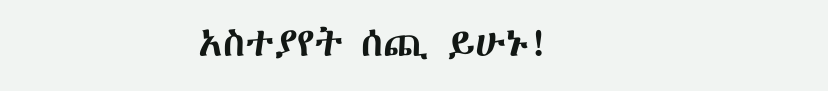አስተያየት ሰጪ ይሁኑ!